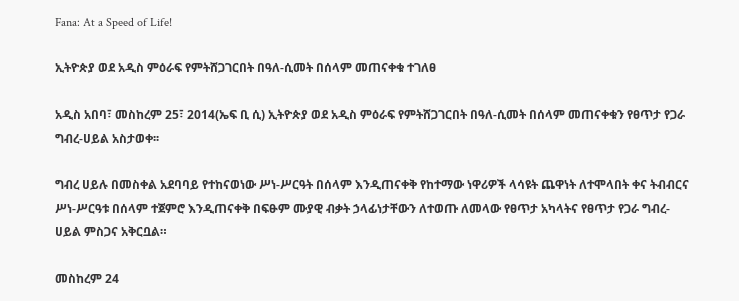Fana: At a Speed of Life!

ኢትዮጵያ ወደ አዲስ ምዕራፍ የምትሸጋገርበት በዓለ-ሲመት በሰላም መጠናቀቁ ተገለፀ

አዲስ አበባ፣ መስከረም 25፣ 2014(ኤፍ ቢ ሲ) ኢትዮጵያ ወደ አዲስ ምዕራፍ የምትሸጋገርበት በዓለ-ሲመት በሰላም መጠናቀቁን የፀጥታ የጋራ ግብረ-ሀይል አስታወቀ፡፡

ግብረ ሀይሉ በመስቀል አደባባይ የተከናወነው ሥነ-ሥርዓት በሰላም እንዲጠናቀቅ የከተማው ነዋሪዎች ላሳዩት ጨዋነት ለተሞላበት ቀና ትብብርና ሥነ-ሥርዓቱ በሰላም ተጀምሮ እንዲጠናቀቅ በፍፁም ሙያዊ ብቃት ኃላፊነታቸውን ለተወጡ ለመላው የፀጥታ አካላትና የፀጥታ የጋራ ግብረ-ሀይል ምስጋና አቅርቧል።

መስከረም 24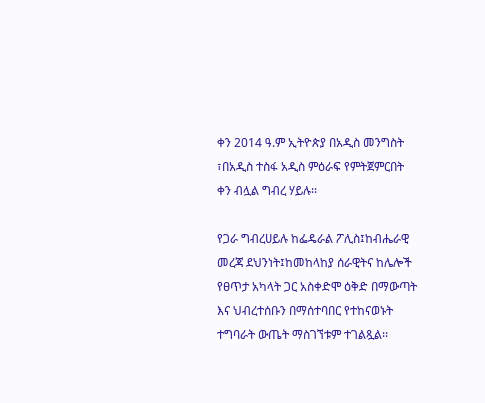ቀን 2014 ዓ.ም ኢትዮጵያ በአዲስ መንግስት ፣በአዲስ ተስፋ አዲስ ምዕራፍ የምትጀምርበት ቀን ብሏል ግብረ ሃይሉ፡፡

የጋራ ግብረሀይሉ ከፌዴራል ፖሊስ፤ከብሔራዊ መረጃ ደህንነት፤ከመከላከያ ሰራዊትና ከሌሎች የፀጥታ አካላት ጋር አስቀድሞ ዕቅድ በማውጣት እና ህብረተሰቡን በማሰተባበር የተከናወኑት ተግባራት ውጤት ማስገኘቱም ተገልጿል፡፡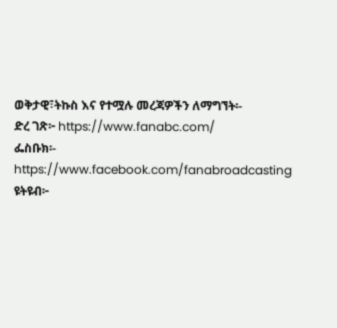ወቅታዊ፣ትኩስ እና የተሟሉ መረጃዎችን ለማግኘት፡-
ድረ ገጽ፦ https://www.fanabc.com/
ፌስቡክ፡- https://www.facebook.com/fanabroadcasting
ዩትዩብ፦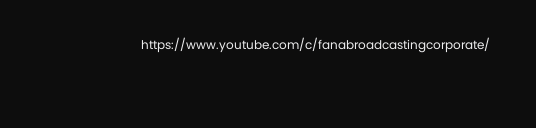https://www.youtube.com/c/fanabroadcastingcorporate/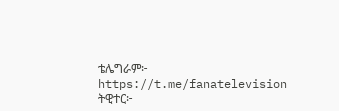ቴሌግራም፦ https://t.me/fanatelevision
ትዊተር፦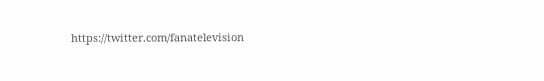https://twitter.com/fanatelevision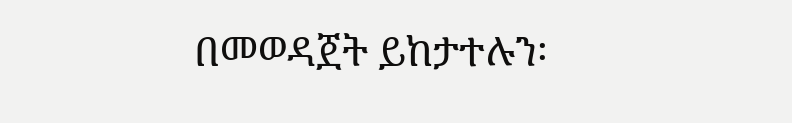በመወዳጀት ይከታተሉን፡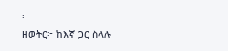፡
ዘወትር፦ ከእኛ ጋር ስላሉ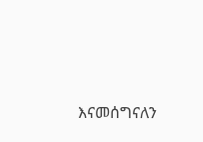እናመሰግናለን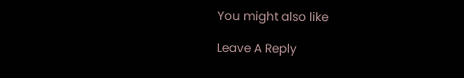You might also like

Leave A Reply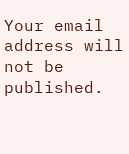Your email address will not be published.